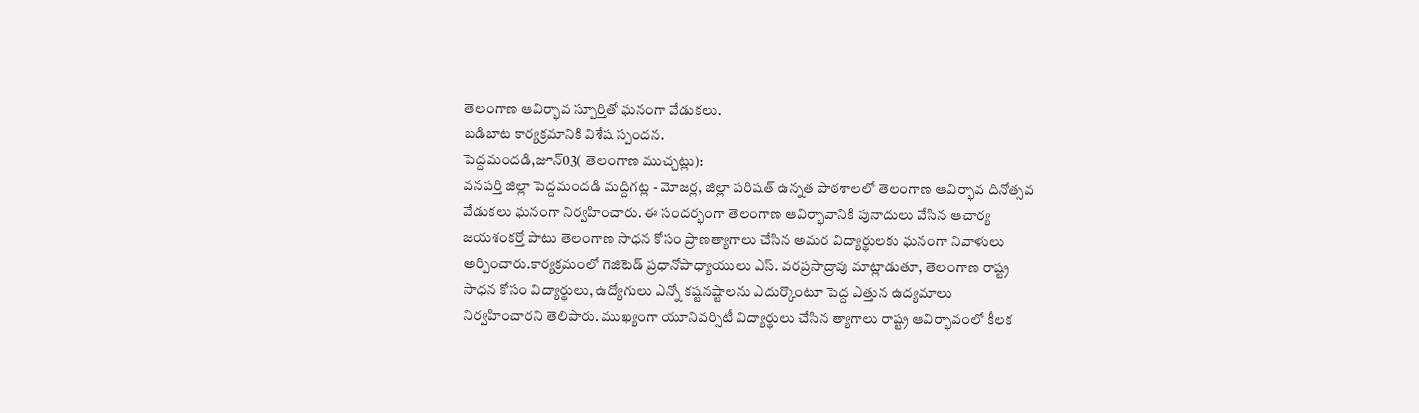తెలంగాణ ఆవిర్భావ స్పూర్తితో ఘనంగా వేడుకలు.
బడిబాట కార్యక్రమానికి విశేష స్పందన.
పెద్దమందడి,జూన్03( తెలంగాణ ముచ్చట్లు):
వనపర్తి జిల్లా పెద్దమందడి మద్దిగట్ల - మోజర్ల, జిల్లా పరిషత్ ఉన్నత పాఠశాలలో తెలంగాణ ఆవిర్భావ దినోత్సవ వేడుకలు ఘనంగా నిర్వహించారు. ఈ సందర్భంగా తెలంగాణ ఆవిర్భావానికి పునాదులు వేసిన ఆచార్య జయశంకర్తో పాటు తెలంగాణ సాధన కోసం ప్రాణత్యాగాలు చేసిన అమర విద్యార్థులకు ఘనంగా నివాళులు అర్పించారు.కార్యక్రమంలో గెజిటెడ్ ప్రధానోపాధ్యాయులు ఎస్. వరప్రసాద్రావు మాట్లాడుతూ, తెలంగాణ రాష్ట్ర సాధన కోసం విద్యార్థులు, ఉద్యోగులు ఎన్నో కష్టనష్టాలను ఎదుర్కొంటూ పెద్ద ఎత్తున ఉద్యమాలు నిర్వహించారని తెలిపారు. ముఖ్యంగా యూనివర్సిటీ విద్యార్థులు చేసిన త్యాగాలు రాష్ట్ర ఆవిర్భావంలో కీలక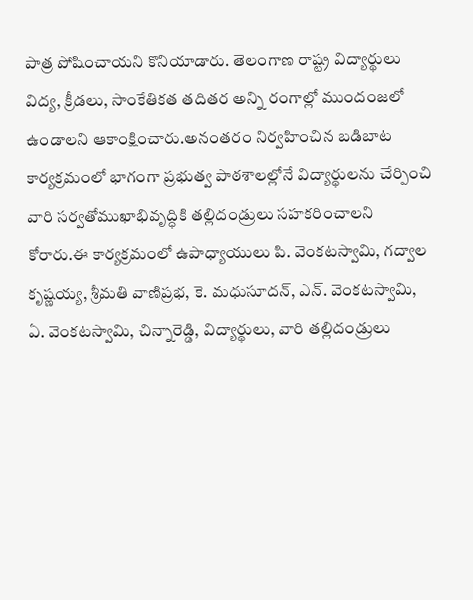పాత్ర పోషించాయని కొనియాడారు. తెలంగాణ రాష్ట్ర విద్యార్థులు విద్య, క్రీడలు, సాంకేతికత తదితర అన్ని రంగాల్లో ముందంజలో ఉండాలని ఆకాంక్షించారు.అనంతరం నిర్వహించిన బడిబాట కార్యక్రమంలో భాగంగా ప్రభుత్వ పాఠశాలల్లోనే విద్యార్థులను చేర్పించి వారి సర్వతోముఖాభివృద్ధికి తల్లిదండ్రులు సహకరించాలని కోరారు.ఈ కార్యక్రమంలో ఉపాధ్యాయులు పి. వెంకటస్వామి, గద్వాల కృష్ణయ్య, శ్రీమతి వాణిప్రభ, కె. మధుసూదన్, ఎన్. వెంకటస్వామి, ఏ. వెంకటస్వామి, చిన్నారెడ్డి, విద్యార్థులు, వారి తల్లిదండ్రులు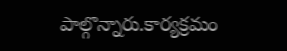పాల్గొన్నారు.కార్యక్రమం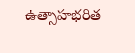ఉత్సాహభరిత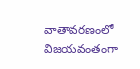వాతావరణంలో విజయవంతంగా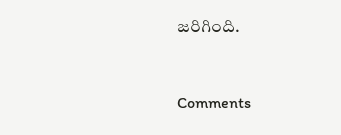జరిగింది.


Comments